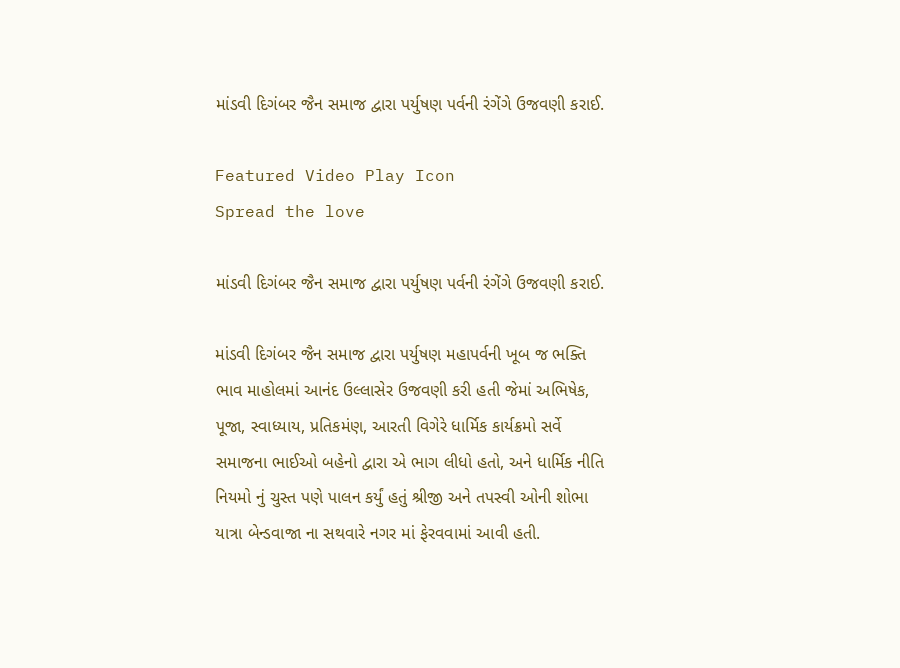માંડવી દિગંબર જૈન સમાજ દ્વારા પર્યુષણ પર્વની રંગેંગે ઉજવણી કરાઈ.

Featured Video Play Icon
Spread the love

માંડવી દિગંબર જૈન સમાજ દ્વારા પર્યુષણ પર્વની રંગેંગે ઉજવણી કરાઈ.

માંડવી દિગંબર જૈન સમાજ દ્વારા પર્યુષણ મહાપર્વની ખૂબ જ ભક્તિ ભાવ માહોલમાં આનંદ ઉલ્લાસેર ઉજવણી કરી હતી જેમાં અભિષેક, પૂજા, સ્વાધ્યાય, પ્રતિકમંણ, આરતી વિગેરે ધાર્મિક કાર્યક્રમો સર્વે સમાજના ભાઈઓ બહેનો દ્વારા એ ભાગ લીધો હતો, અને ધાર્મિક નીતિ નિયમો નું ચુસ્ત પણે પાલન કર્યું હતું શ્રીજી અને તપસ્વી ઓની શોભા યાત્રા બેન્ડવાજા ના સથવારે નગર માં ફેરવવામાં આવી હતી.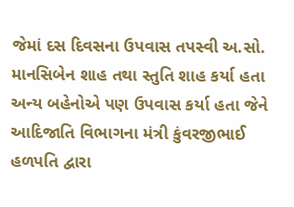જેમાં દસ દિવસના ઉપવાસ તપસ્વી અ.સો. માનસિબેન શાહ તથા સ્તુતિ શાહ કર્યા હતા અન્ય બહેનોએ પણ ઉપવાસ કર્યા હતા જેને આદિજાતિ વિભાગના મંત્રી કુંવરજીભાઈ હળપતિ દ્વારા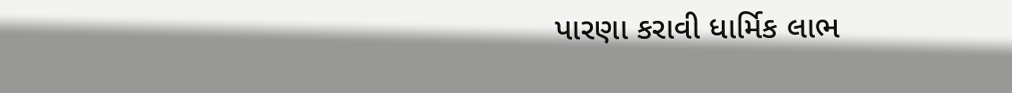પારણા કરાવી ધાર્મિક લાભ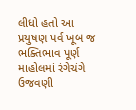લીધો હતો આ પ્રયુષણ પર્વ ખૂબ જ ભક્તિભાવ પૂર્ણ માહોલમાં રંગેચંગે ઉજવણી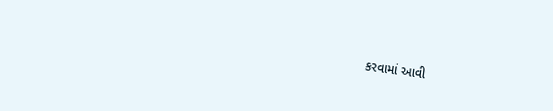કરવામાં આવી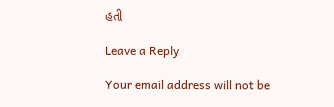હતી

Leave a Reply

Your email address will not be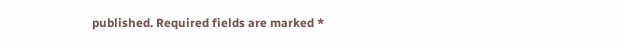published. Required fields are marked *